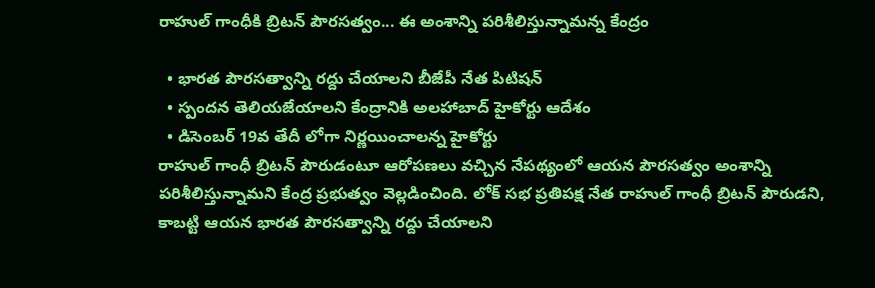రాహుల్ గాంధీకి బ్రిటన్ పౌరసత్వం... ఈ అంశాన్ని పరిశీలిస్తున్నామన్న కేంద్రం

  • భారత పౌరసత్వాన్ని రద్దు చేయాలని బీజేపీ నేత పిటిషన్
  • స్పందన తెలియజేయాలని కేంద్రానికి అలహాబాద్ హైకోర్టు ఆదేశం
  • డిసెంబర్ 19వ తేదీ లోగా నిర్ణయించాలన్న హైకోర్టు
రాహుల్ గాంధీ బ్రిటన్ పౌరుడంటూ ఆరోపణలు వచ్చిన నేపథ్యంలో ఆయన పౌరసత్వం అంశాన్ని పరిశీలిస్తున్నామని కేంద్ర ప్రభుత్వం వెల్లడించింది. లోక్ సభ ప్రతిపక్ష నేత రాహుల్ గాంధీ బ్రిటన్ పౌరుడని, కాబట్టి ఆయన భారత పౌరసత్వాన్ని రద్దు చేయాలని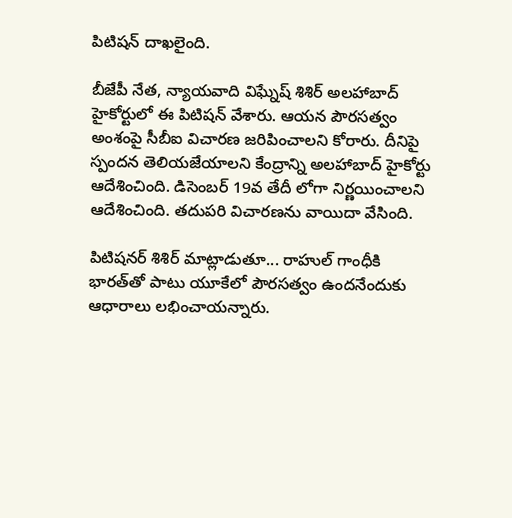పిటిషన్ దాఖలైంది.

బీజేపీ నేత, న్యాయవాది విఘ్నేష్ శిశిర్ అలహాబాద్ హైకోర్టులో ఈ పిటిషన్ వేశారు. ఆయన పౌరసత్వం అంశంపై సీబీఐ విచారణ జరిపించాలని కోరారు. దీనిపై స్పందన తెలియజేయాలని కేంద్రాన్ని అలహాబాద్ హైకోర్టు ఆదేశించింది. డిసెంబర్ 19వ తేదీ లోగా నిర్ణయించాలని ఆదేశించింది. తదుపరి విచారణను వాయిదా వేసింది.

పిటిషనర్ శిశిర్ మాట్లాడుతూ... రాహుల్ గాంధీకి భారత్‌తో పాటు యూకేలో పౌరసత్వం ఉందనేందుకు ఆధారాలు లభించాయన్నారు.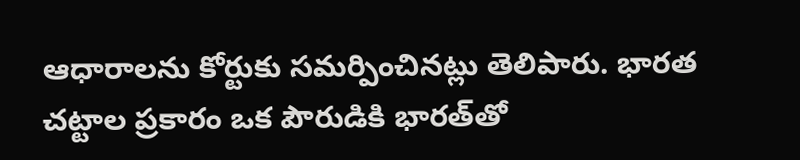ఆధారాలను కోర్టుకు సమర్పించినట్లు తెలిపారు. భారత చట్టాల ప్రకారం ఒక పౌరుడికి భారత్‌తో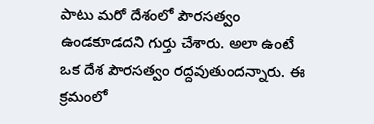పాటు మరో దేశంలో పౌరసత్వం ఉండకూడదని గుర్తు చేశారు. అలా ఉంటే ఒక దేశ పౌరసత్వం రద్దవుతుందన్నారు. ఈ క్రమంలో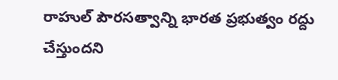రాహుల్ పౌరసత్వాన్ని భారత ప్రభుత్వం రద్దు చేస్తుందని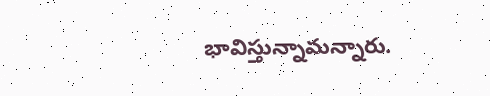భావిస్తున్నామన్నారు.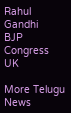Rahul Gandhi
BJP
Congress
UK

More Telugu News